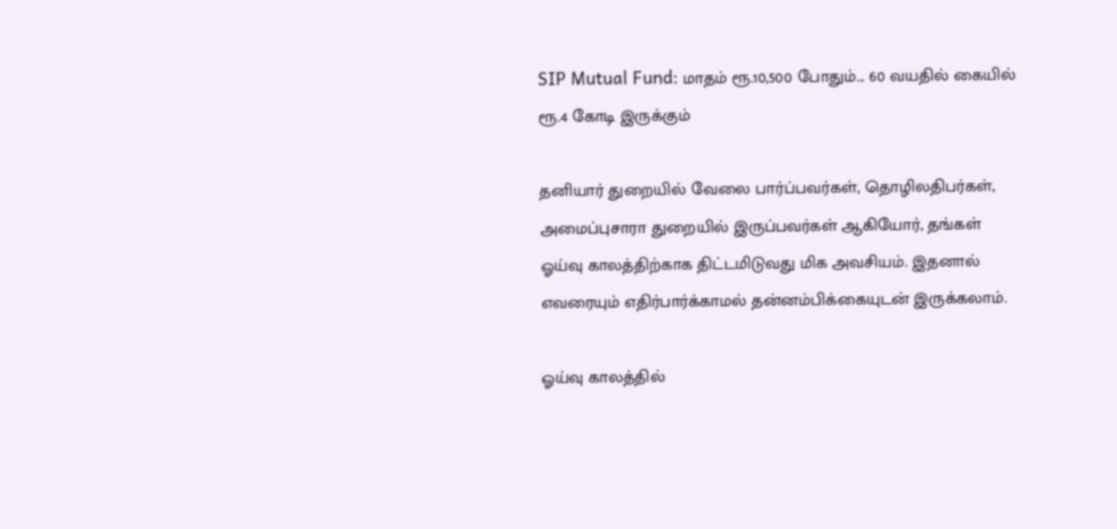SIP Mutual Fund: மாதம் ரூ.10,500 போதும்... 60 வயதில் கையில் ரூ.4 கோடி இருக்கும்

தனியார் துறையில் வேலை பார்ப்பவர்கள், தொழிலதிபர்கள், அமைப்புசாரா துறையில் இருப்பவர்கள் ஆகியோர், தங்கள் ஓய்வு காலத்திற்காக திட்டமிடுவது மிக அவசியம். இதனால் எவரையும் எதிர்பார்க்காமல் தன்னம்பிக்கையுடன் இருக்கலாம்.

ஓய்வு காலத்தில்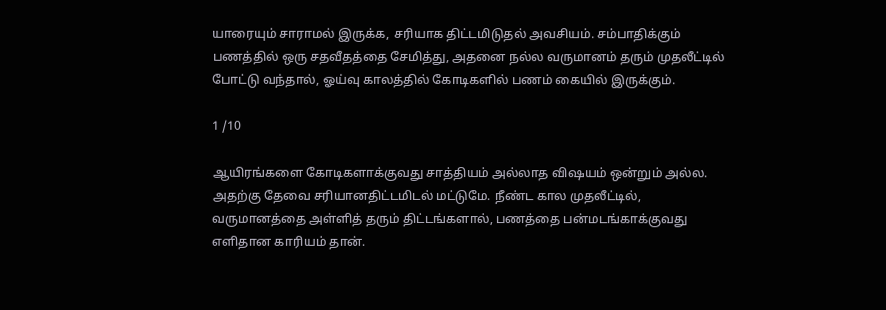யாரையும் சாராமல் இருக்க, சரியாக திட்டமிடுதல் அவசியம். சம்பாதிக்கும் பணத்தில் ஒரு சதவீதத்தை சேமித்து, அதனை நல்ல வருமானம் தரும் முதலீட்டில் போட்டு வந்தால், ஓய்வு காலத்தில் கோடிகளில் பணம் கையில் இருக்கும்.

1 /10

ஆயிரங்களை கோடிகளாக்குவது சாத்தியம் அல்லாத விஷயம் ஒன்றும் அல்ல. அதற்கு தேவை சரியானதிட்டமிடல் மட்டுமே. நீண்ட கால முதலீட்டில், வருமானத்தை அள்ளித் தரும் திட்டங்களால், பணத்தை பன்மடங்காக்குவது எளிதான காரியம் தான்.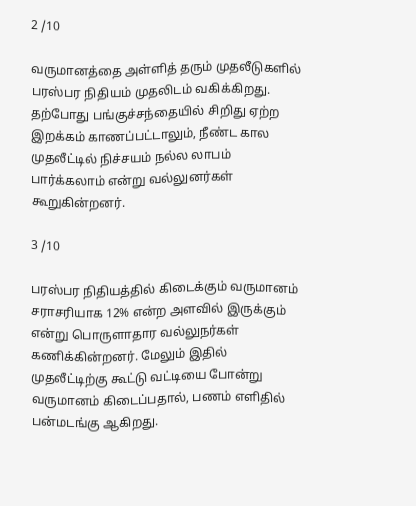2 /10

வருமானத்தை அள்ளித் தரும் முதலீடுகளில் பரஸ்பர நிதியம் முதலிடம் வகிக்கிறது. தற்போது பங்குச்சந்தையில் சிறிது ஏற்ற இறக்கம் காணப்பட்டாலும், நீண்ட கால முதலீட்டில் நிச்சயம் நல்ல லாபம் பார்க்கலாம் என்று வல்லுனர்கள் கூறுகின்றனர்.

3 /10

பரஸ்பர நிதியத்தில் கிடைக்கும் வருமானம் சராசரியாக 12% என்ற அளவில் இருக்கும் என்று பொருளாதார வல்லுநர்கள் கணிக்கின்றனர். மேலும் இதில் முதலீட்டிற்கு கூட்டு வட்டியை போன்று வருமானம் கிடைப்பதால், பணம் எளிதில் பன்மடங்கு ஆகிறது.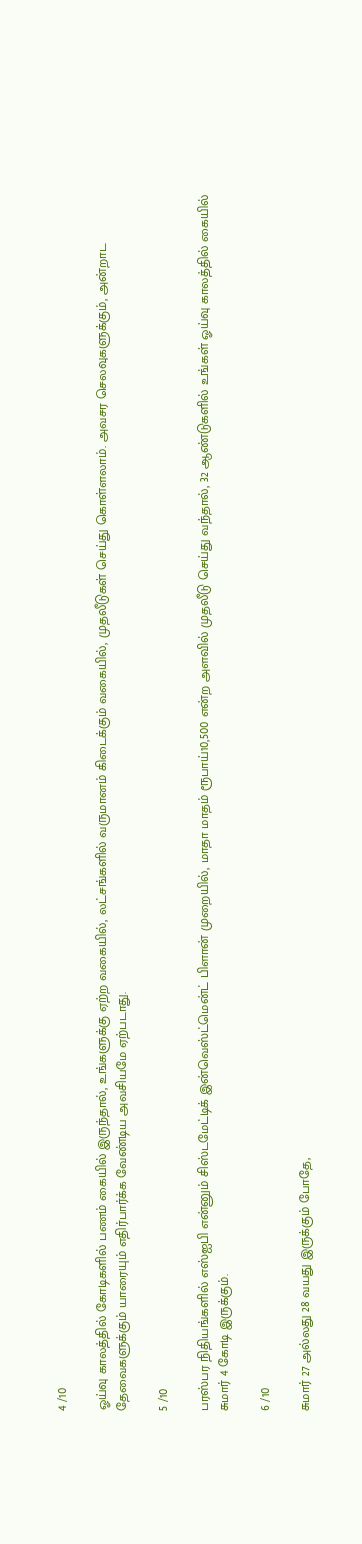4 /10

ஓய்வு காலத்தில் கோடிகளில் பணம் கையில் இருந்தால், உங்களுக்கு ஏற்ற வகையில், லட்சங்களில் வருமானம் கிடைக்கும் வகையில், முதலீடுகள் செய்து கொள்ளலாம். அவசர செலவுகளுக்கும், அன்றாட தேவைகளுக்கும் யாரையும் எதிர்பார்க்க வேண்டிய அவசியமே ஏற்படாது.

5 /10

பரஸ்பர நிதியங்களில் எஸ்ஐபி என்னும் சிஸ்டமேட்டிக் இன்வெஸ்ட்மென்ட் பிளான் முறையில், மாதா மாதம் ரூபாய்10,500 என்ற அளவில் முதலீடு செய்து வந்தால், 32 ஆண்டுகளில் உங்கள் ஓய்வு காலத்தில் கையில் சுமார் 4 கோடி இருக்கும்.

6 /10

சுமார் 27 அல்லது 28 வயது இருக்கும் போதே,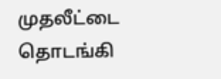முதலீட்டை தொடங்கி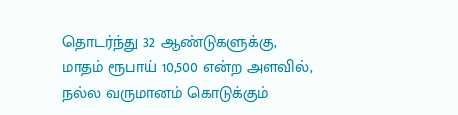தொடர்ந்து 32 ஆண்டுகளுக்கு, மாதம் ரூபாய் 10,500 என்ற அளவில், நல்ல வருமானம் கொடுக்கும்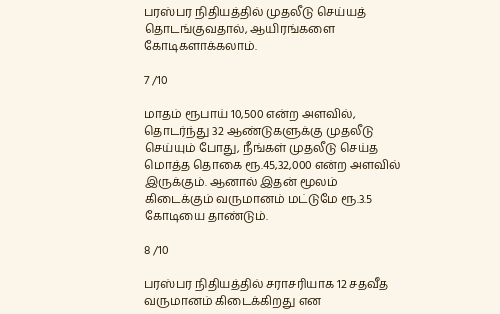பரஸ்பர நிதியத்தில் முதலீடு செய்யத் தொடங்குவதால், ஆயிரங்களை கோடிகளாக்கலாம்.

7 /10

மாதம் ரூபாய் 10,500 என்ற அளவில், தொடர்ந்து 32 ஆண்டுகளுக்கு முதலீடு செய்யும் போது, நீங்கள் முதலீடு செய்த மொத்த தொகை ரூ.45,32,000 என்ற அளவில் இருக்கும். ஆனால் இதன் மூலம் கிடைக்கும் வருமானம் மட்டுமே ரூ.3.5 கோடியை தாண்டும்.

8 /10

பரஸ்பர நிதியத்தில் சராசரியாக 12 சதவீத வருமானம் கிடைக்கிறது என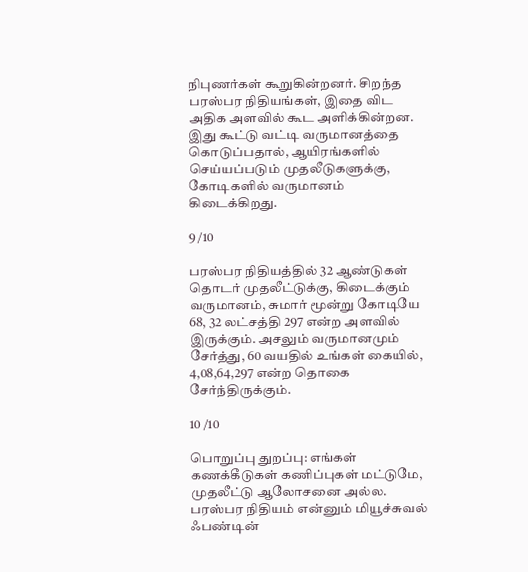நிபுணர்கள் கூறுகின்றனர். சிறந்த பரஸ்பர நிதியங்கள், இதை விட அதிக அளவில் கூட அளிக்கின்றன. இது கூட்டு வட்டி வருமானத்தை கொடுப்பதால், ஆயிரங்களில் செய்யப்படும் முதலீடுகளுக்கு, கோடிகளில் வருமானம் கிடைக்கிறது.

9 /10

பரஸ்பர நிதியத்தில் 32 ஆண்டுகள் தொடர் முதலீட்டுக்கு, கிடைக்கும் வருமானம், சுமார் மூன்று கோடியே 68, 32 லட்சத்தி 297 என்ற அளவில் இருக்கும். அசலும் வருமானமும் சேர்த்து, 60 வயதில் உங்கள் கையில், 4,08,64,297 என்ற தொகை சேர்ந்திருக்கும்.

10 /10

பொறுப்பு துறப்பு: எங்கள் கணக்கீடுகள் கணிப்புகள் மட்டுமே, முதலீட்டு ஆலோசனை அல்ல. பரஸ்பர நிதியம் என்னும் மியூச்சுவல் ஃபண்டின்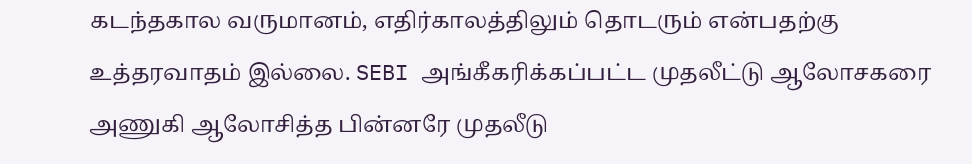கடந்தகால வருமானம், எதிர்காலத்திலும் தொடரும் என்பதற்கு உத்தரவாதம் இல்லை. SEBI அங்கீகரிக்கப்பட்ட முதலீட்டு ஆலோசகரை அணுகி ஆலோசித்த பின்னரே முதலீடு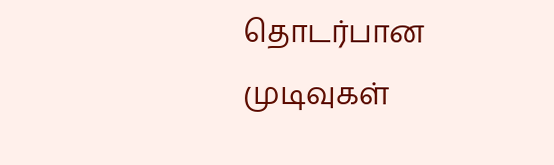தொடர்பான முடிவுகள்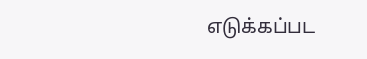எடுக்கப்பட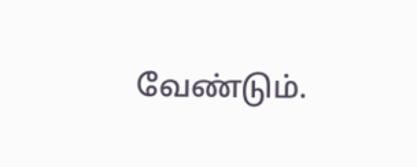வேண்டும்.